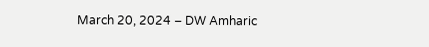March 20, 2024 – DW Amharic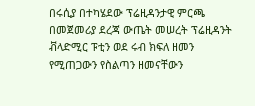በሩሲያ በተካሄደው ፕሬዚዳንታዊ ምርጫ በመጀመሪያ ደረጃ ውጤት መሠረት ፕሬዚዳንት ቭላድሚር ፑቲን ወደ ሩብ ክፍለ ዘመን የሚጠጋውን የስልጣን ዘመናቸውን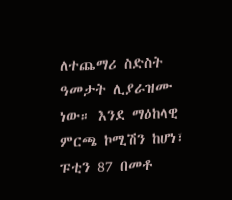ለተጨማሪ ስድስት ዓመታት ሊያራዝሙ ነው። እንደ ማዕከላዊ ምርጫ ኮሚሽን ከሆነ፣ ፑቲን 87 በመቶ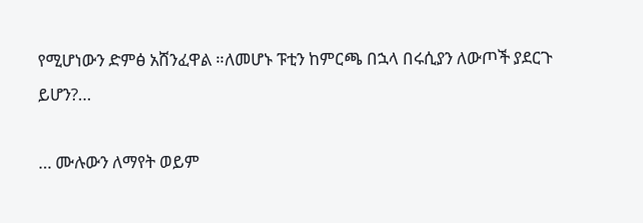የሚሆነውን ድምፅ አሸንፈዋል ።ለመሆኑ ፑቲን ከምርጫ በኋላ በሩሲያን ለውጦች ያደርጉ ይሆን?…

… ሙሉውን ለማየት ወይም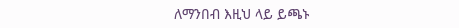ለማንበብ እዚህ ላይ ይጫኑ